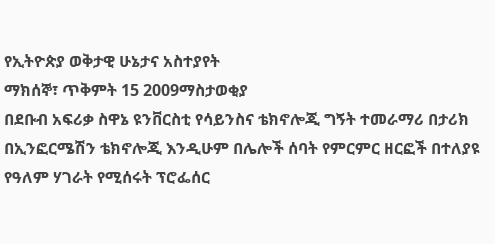የኢትዮጵያ ወቅታዊ ሁኔታና አስተያየት
ማክሰኞ፣ ጥቅምት 15 2009ማስታወቂያ
በደቡብ አፍሪቃ ስዋኔ ዩንቨርስቲ የሳይንስና ቴክኖሎጂ ግኝት ተመራማሪ በታሪክ በኢንፎርሜሽን ቴክኖሎጂ እንዲሁም በሌሎች ሰባት የምርምር ዘርፎች በተለያዩ የዓለም ሃገራት የሚሰሩት ፕሮፌሰር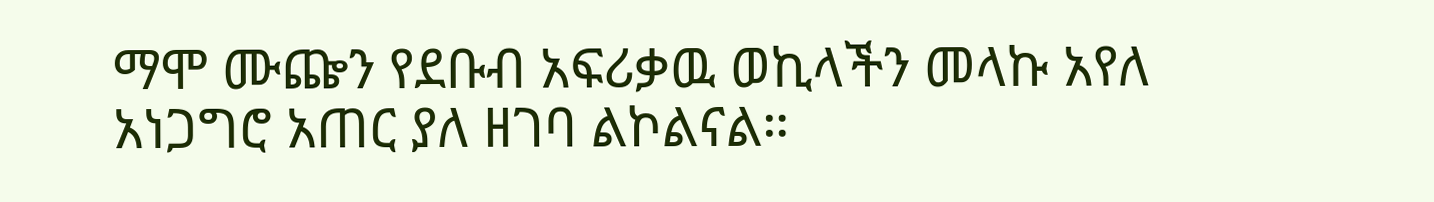ማሞ ሙጬን የደቡብ አፍሪቃዉ ወኪላችን መላኩ አየለ አነጋግሮ አጠር ያለ ዘገባ ልኮልናል።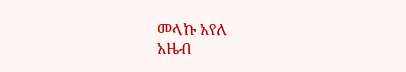መላኩ አየለ
አዜብ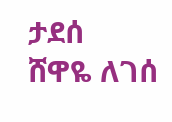ታደሰ
ሸዋዬ ለገሰ